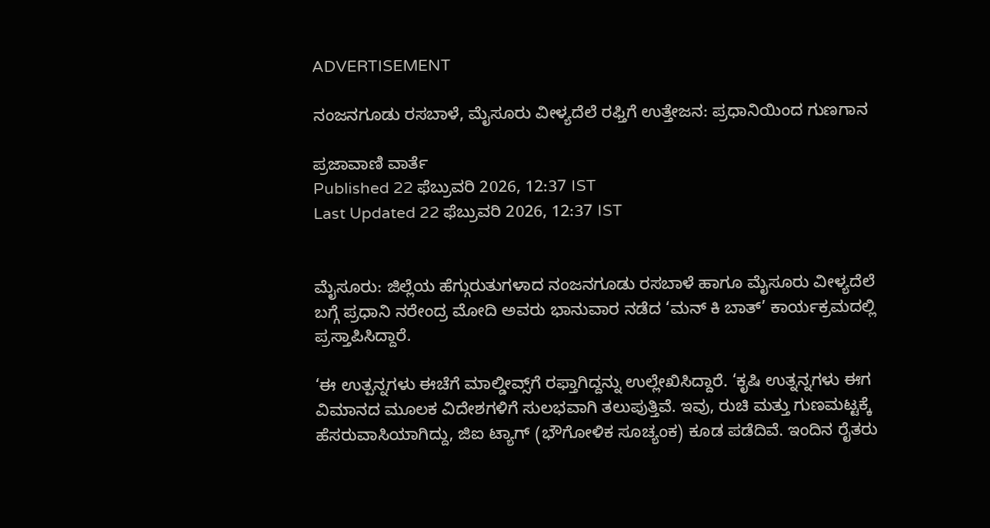ADVERTISEMENT

ನಂಜನಗೂಡು ರಸಬಾಳೆ, ಮೈಸೂರು ವೀಳ್ಯದೆಲೆ ರಫ್ತಿಗೆ ಉತ್ತೇಜನ: ಪ್ರಧಾನಿಯಿಂದ ಗುಣಗಾನ

ಪ್ರಜಾವಾಣಿ ವಾರ್ತೆ
Published 22 ಫೆಬ್ರುವರಿ 2026, 12:37 IST
Last Updated 22 ಫೆಬ್ರುವರಿ 2026, 12:37 IST


ಮೈಸೂರು: ಜಿಲ್ಲೆಯ ಹೆಗ್ಗುರುತುಗಳಾದ ನಂಜನಗೂಡು ರಸಬಾಳೆ ಹಾಗೂ ಮೈಸೂರು ವೀಳ್ಯದೆಲೆ ಬಗ್ಗೆ ಪ್ರಧಾನಿ ನರೇಂದ್ರ ಮೋದಿ ಅವರು ಭಾನುವಾರ ನಡೆದ ‘ಮನ್‌ ಕಿ ಬಾತ್‌’ ಕಾರ್ಯಕ್ರಮದಲ್ಲಿ ಪ್ರಸ್ತಾಪಿಸಿದ್ದಾರೆ.

‘ಈ ಉತ್ಪನ್ನಗಳು ಈಚೆಗೆ ಮಾಲ್ಡೀವ್ಸ್‌ಗೆ ರಫ್ತಾಗಿದ್ದನ್ನು ಉಲ್ಲೇಖಿಸಿದ್ದಾರೆ. ‘ಕೃಷಿ ಉತ್ನನ್ನಗಳು ಈಗ ವಿಮಾನದ ಮೂಲಕ ವಿದೇಶಗಳಿಗೆ ಸುಲಭವಾಗಿ ತಲುಪುತ್ತಿವೆ. ಇವು, ರುಚಿ ಮತ್ತು ಗುಣಮಟ್ಟಕ್ಕೆ ಹೆಸರುವಾಸಿಯಾಗಿದ್ದು, ಜಿಐ ಟ್ಯಾಗ್‌ (ಭೌಗೋಳಿಕ ಸೂಚ್ಯಂಕ) ಕೂಡ ಪಡೆದಿವೆ. ಇಂದಿನ ರೈತರು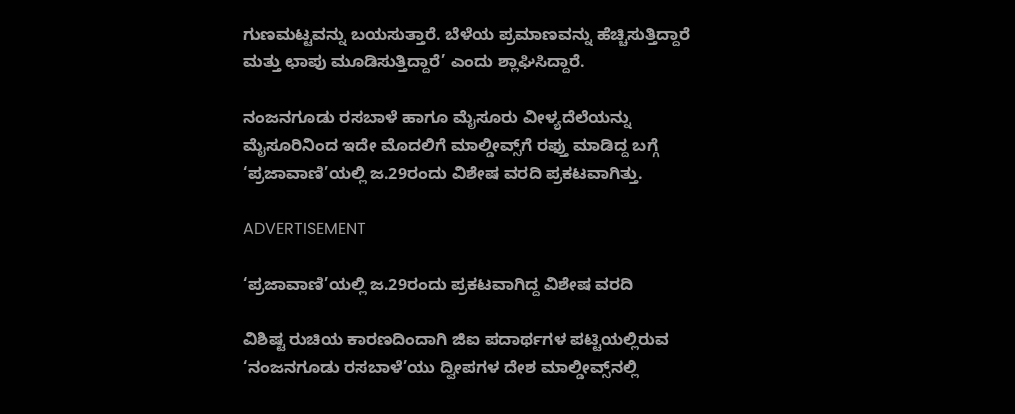ಗುಣಮಟ್ಟವನ್ನು ಬಯಸುತ್ತಾರೆ. ಬೆಳೆಯ ಪ್ರಮಾಣವನ್ನು ಹೆಚ್ಚಿಸುತ್ತಿದ್ದಾರೆ ಮತ್ತು ಛಾಪು ಮೂಡಿಸುತ್ತಿದ್ದಾರೆ’ ಎಂದು ಶ್ಲಾಘಿಸಿದ್ದಾರೆ.

ನಂಜನಗೂಡು ರಸಬಾಳೆ ಹಾಗೂ ಮೈಸೂರು ವೀಳ್ಯದೆಲೆಯನ್ನು ಮೈಸೂರಿನಿಂದ ಇದೇ ಮೊದಲಿಗೆ ಮಾಲ್ಡೀವ್ಸ್‌ಗೆ ರಫ್ತು ಮಾಡಿದ್ದ ಬಗ್ಗೆ ‘ಪ್ರಜಾವಾಣಿ’ಯಲ್ಲಿ ಜ.29ರಂದು ವಿಶೇಷ ವರದಿ ಪ್ರಕಟವಾಗಿತ್ತು.

ADVERTISEMENT

‘ಪ್ರಜಾವಾಣಿ’ಯಲ್ಲಿ ಜ.29ರಂದು ಪ್ರಕಟವಾಗಿದ್ದ ವಿಶೇಷ ವರದಿ

ವಿಶಿಷ್ಟ ರುಚಿಯ ಕಾರಣದಿಂದಾಗಿ ಜಿಐ ಪದಾರ್ಥಗಳ ಪಟ್ಟಿಯಲ್ಲಿರುವ ‘ನಂಜನಗೂಡು ರಸಬಾಳೆ’ಯು ದ್ವೀಪಗಳ ದೇಶ ಮಾಲ್ಡೀವ್ಸ್‌ನಲ್ಲಿ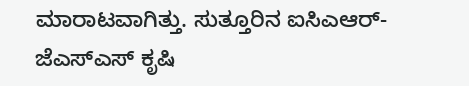ಮಾರಾಟವಾಗಿತ್ತು. ಸುತ್ತೂರಿನ ಐಸಿಎಆರ್- ಜೆಎಸ್‌ಎಸ್ ಕೃಷಿ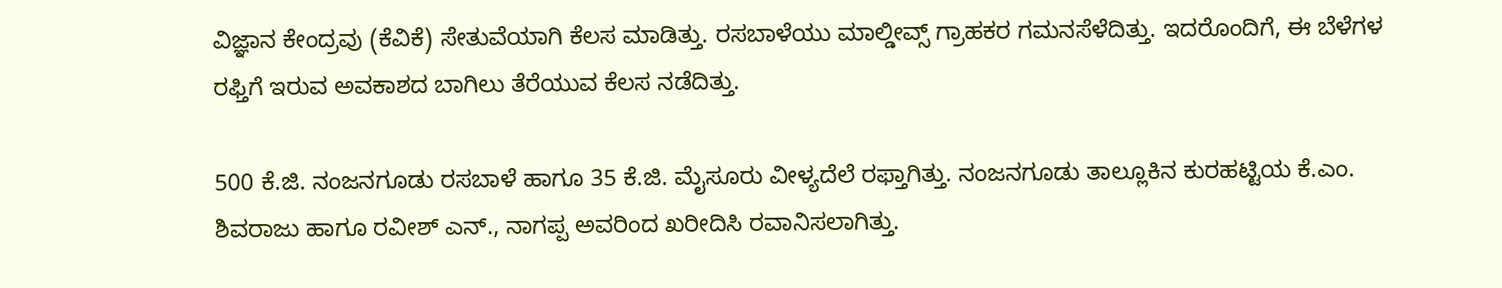ವಿಜ್ಞಾನ ಕೇಂದ್ರವು (ಕೆವಿಕೆ) ಸೇತುವೆಯಾಗಿ ಕೆಲಸ ಮಾಡಿತ್ತು. ರಸಬಾಳೆಯು ಮಾಲ್ಡೀವ್ಸ್‌ ಗ್ರಾಹಕರ ಗಮನಸೆಳೆದಿತ್ತು. ಇದರೊಂದಿಗೆ, ಈ ಬೆಳೆಗಳ ರಫ್ತಿಗೆ ಇರುವ ಅವಕಾಶದ ಬಾಗಿಲು ತೆರೆಯುವ ಕೆಲಸ ನಡೆದಿತ್ತು.

500 ಕೆ.ಜಿ. ನಂಜನಗೂಡು ರಸಬಾಳೆ ಹಾಗೂ 35 ಕೆ.ಜಿ. ಮೈಸೂರು ವೀಳ್ಯದೆಲೆ ರಫ್ತಾಗಿತ್ತು. ನಂಜನಗೂಡು ತಾಲ್ಲೂಕಿನ ಕುರಹಟ್ಟಿಯ ಕೆ.ಎಂ. ಶಿವರಾಜು ಹಾಗೂ ರವೀಶ್ ಎನ್., ನಾಗಪ್ಪ ಅವರಿಂದ ಖರೀದಿಸಿ ರವಾನಿಸಲಾಗಿತ್ತು.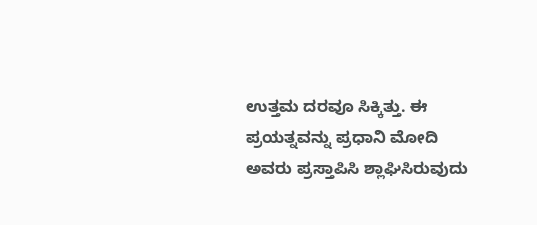ಉತ್ತಮ ದರವೂ ಸಿಕ್ಕಿತ್ತು. ಈ ಪ್ರಯತ್ನವನ್ನು ಪ್ರಧಾನಿ ಮೋದಿ ಅವರು ಪ್ರಸ್ತಾಪಿಸಿ ಶ್ಲಾಘಿಸಿರುವುದು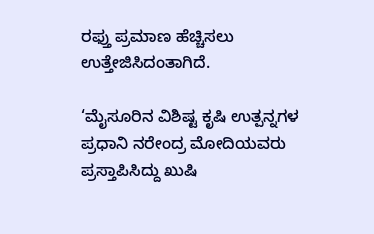ರಫ್ತು ಪ್ರಮಾಣ ಹೆಚ್ಚಿಸಲು ಉತ್ತೇಜಿಸಿದಂತಾಗಿದೆ.

‘ಮೈಸೂರಿನ ವಿಶಿಷ್ಟ ಕೃಷಿ ಉತ್ಪನ್ನಗಳ ಪ್ರಧಾನಿ ನರೇಂದ್ರ ಮೋದಿಯವರು ಪ್ರಸ್ತಾಪಿಸಿದ್ದು ಖುಷಿ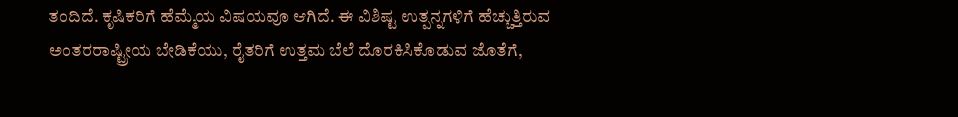ತಂದಿದೆ. ಕೃಷಿಕರಿಗೆ ಹೆಮ್ಮೆಯ ವಿಷಯವೂ ಆಗಿದೆ. ಈ ವಿಶಿಷ್ಟ ಉತ್ಪನ್ನಗಳಿಗೆ ಹೆಚ್ಚುತ್ತಿರುವ ಅಂತರರಾಷ್ಟ್ರೀಯ ಬೇಡಿಕೆಯು, ರೈತರಿಗೆ ಉತ್ತಮ ಬೆಲೆ ದೊರಕಿಸಿಕೊಡುವ ಜೊತೆಗೆ,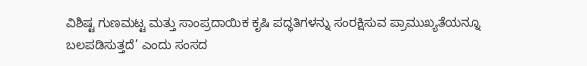ವಿಶಿಷ್ಟ ಗುಣಮಟ್ಟ ಮತ್ತು ಸಾಂಪ್ರದಾಯಿಕ ಕೃಷಿ ಪದ್ಧತಿಗಳನ್ನು ಸಂರಕ್ಷಿಸುವ ಪ್ರಾಮುಖ್ಯತೆಯನ್ನೂ ಬಲಪಡಿಸುತ್ತದೆ’ ಎಂದು ಸಂಸದ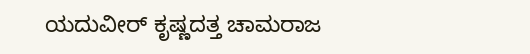ಯದುವೀರ್‌ ಕೃಷ್ಣದತ್ತ ಚಾಮರಾಜ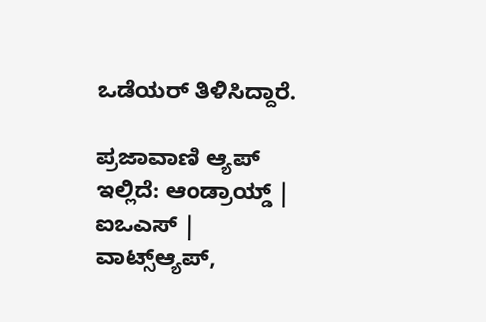ಒಡೆಯರ್‌ ತಿಳಿಸಿದ್ದಾರೆ.

ಪ್ರಜಾವಾಣಿ ಆ್ಯಪ್ ಇಲ್ಲಿದೆ: ಆಂಡ್ರಾಯ್ಡ್ | ಐಒಎಸ್ | ವಾಟ್ಸ್ಆ್ಯಪ್,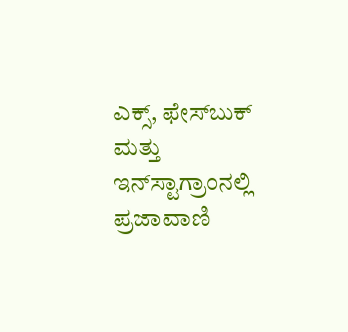ಎಕ್ಸ್, ಫೇಸ್‌ಬುಕ್ ಮತ್ತು ಇನ್‌ಸ್ಟಾಗ್ರಾಂನಲ್ಲಿ ಪ್ರಜಾವಾಣಿ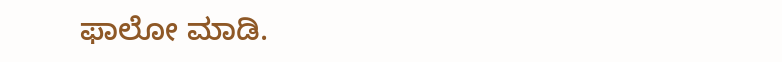ಫಾಲೋ ಮಾಡಿ.